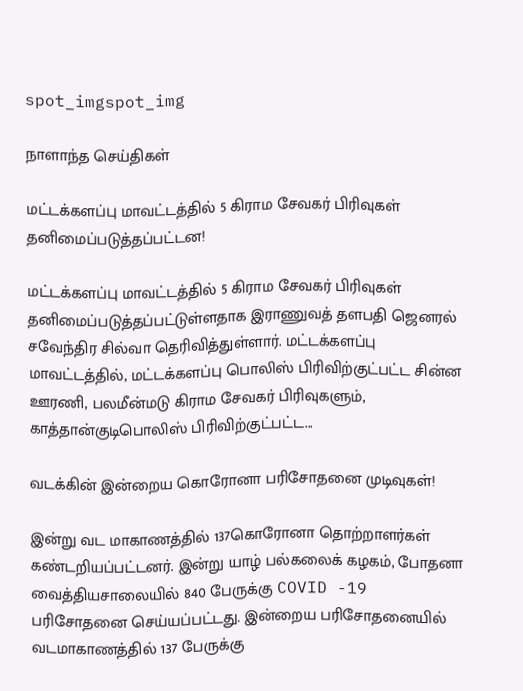spot_imgspot_img

நாளாந்த செய்திகள்

மட்டக்களப்பு மாவட்டத்தில் 5 கிராம சேவகர் பிரிவுகள் தனிமைப்படுத்தப்பட்டன!

மட்டக்களப்பு மாவட்டத்தில் 5 கிராம சேவகர் பிரிவுகள் தனிமைப்படுத்தப்பட்டுள்ளதாக இராணுவத் தளபதி ஜெனரல் சவேந்திர சில்வா தெரிவித்துள்ளார். மட்டக்களப்பு மாவட்டத்தில், மட்டக்களப்பு பொலிஸ் பிரிவிற்குட்பட்ட சின்ன ஊரணி, பலமீன்மடு கிராம சேவகர் பிரிவுகளும், காத்தான்குடிபொலிஸ் பிரிவிற்குட்பட்ட...

வடக்கின் இன்றைய கொரோனா பரிசோதனை முடிவுகள்!

இன்று வட மாகாணத்தில் 137கொரோனா தொற்றாளர்கள் கண்டறியப்பட்டனர். இன்று யாழ் பல்கலைக் கழகம், போதனா வைத்தியசாலையில் 840 பேருக்கு COVID -19 பரிசோதனை செய்யப்பட்டது. இன்றைய பரிசோதனையில் வடமாகாணத்தில் 137 பேருக்கு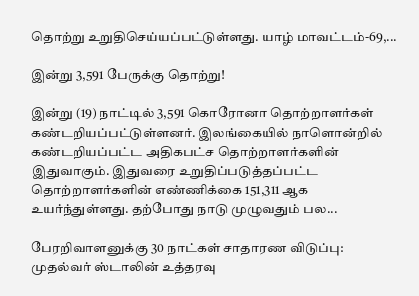தொற்று உறுதிசெய்யப்பட்டுள்ளது. யாழ் மாவட்டம்-69,...

இன்று 3,591 பேருக்கு தொற்று!

இன்று (19) நாட்டில் 3,591 கொரோனா தொற்றாளர்கள் கண்டறியப்பட்டுள்ளனர். இலங்கையில் நாளொன்றில் கண்டறியப்பட்ட அதிகபட்ச தொற்றாளர்களின் இதுவாகும். இதுவரை உறுதிப்படுத்தப்பட்ட தொற்றாளர்களின் எண்ணிக்கை 151,311 ஆக உயர்ந்துள்ளது. தற்போது நாடு முழுவதும் பல...

பேரறிவாளனுக்கு 30 நாட்கள் சாதாரண விடுப்பு: முதல்வர் ஸ்டாலின் உத்தரவு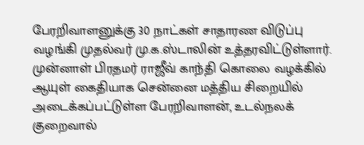பேரறிவாளனுக்கு 30 நாட்கள் சாதாரண விடுப்பு வழங்கி முதல்வர் மு.க.ஸ்டாலின் உத்தரவிட்டுள்ளார். முன்னாள் பிரதமர் ராஜீவ் காந்தி கொலை வழக்கில் ஆயுள் கைதியாக சென்னை மத்திய சிறையில் அடைக்கப்பட்டுள்ள பேரறிவாளன், உடல்நலக் குறைவால்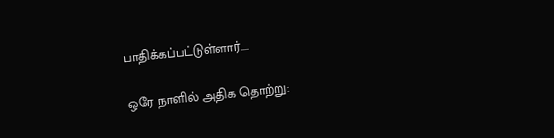பாதிக்கப்பட்டுள்ளார்....

ஒரே நாளில் அதிக தொற்று: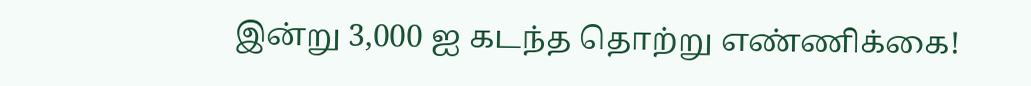இன்று 3,000 ஐ கடந்த தொற்று எண்ணிக்கை!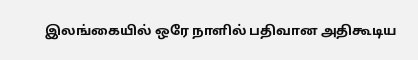இலங்கையில் ஒரே நாளில் பதிவான அதிகூடிய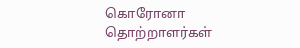கொரோனா தொற்றாளர்கள்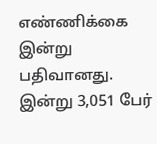எண்ணிக்கை இன்று பதிவானது. இன்று 3,051 பேர்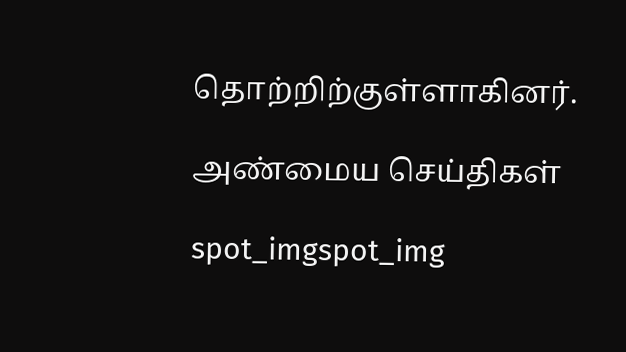தொற்றிற்குள்ளாகினர்.

அண்மைய செய்திகள்

spot_imgspot_img